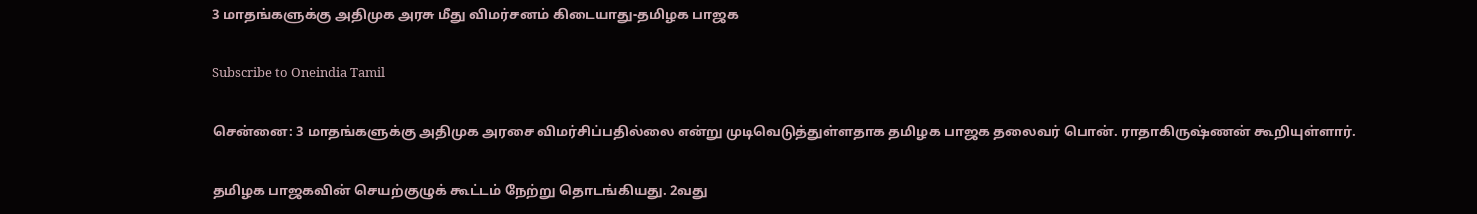3 மாதங்களுக்கு அதிமுக அரசு மீது விமர்சனம் கிடையாது-தமிழக பாஜக

Subscribe to Oneindia Tamil

சென்னை: 3 மாதங்களுக்கு அதிமுக அரசை விமர்சிப்பதில்லை என்று முடிவெடுத்துள்ளதாக தமிழக பாஜக தலைவர் பொன். ராதாகிருஷ்ணன் கூறியுள்ளார்.

தமிழக பாஜகவின் செயற்குழுக் கூட்டம் நேற்று தொடங்கியது. 2வது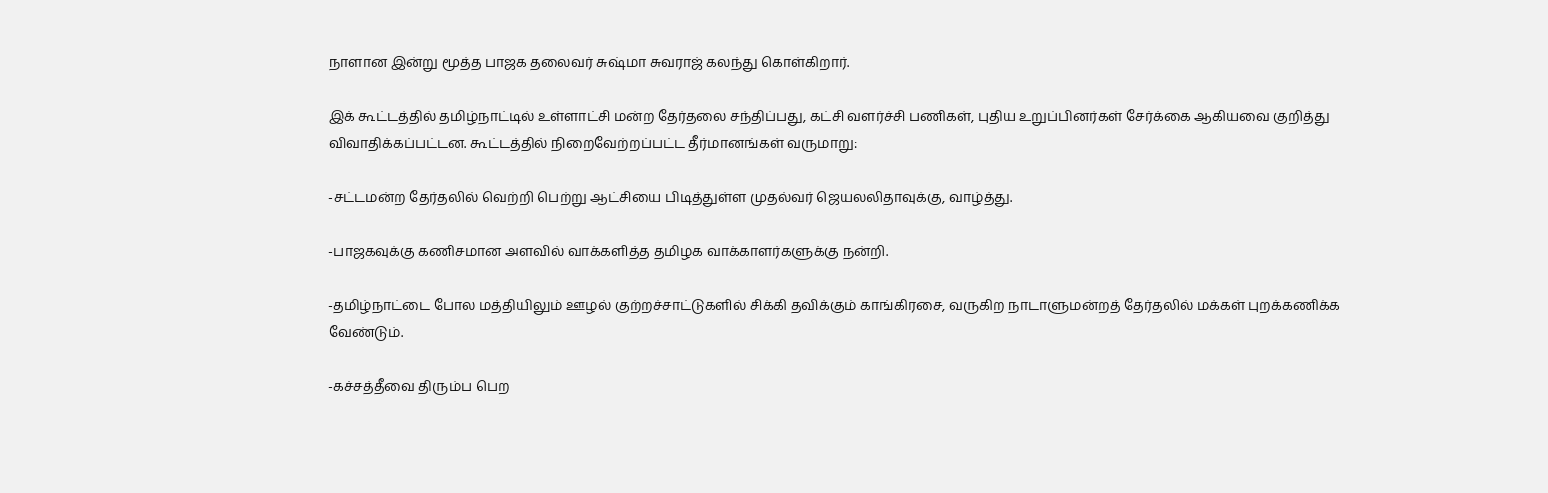நாளான இன்று மூத்த பாஜக தலைவர் சுஷ்மா சுவராஜ் கலந்து கொள்கிறார்.

இக் கூட்டத்தில் தமிழ்நாட்டில் உள்ளாட்சி மன்ற தேர்தலை சந்திப்பது, கட்சி வளர்ச்சி பணிகள், புதிய உறுப்பினர்கள் சேர்க்கை ஆகியவை குறித்து விவாதிக்கப்பட்டன. கூட்டத்தில் நிறைவேற்றப்பட்ட தீர்மானங்கள் வருமாறு:

-சட்டமன்ற தேர்தலில் வெற்றி பெற்று ஆட்சியை பிடித்துள்ள முதல்வர் ஜெயலலிதாவுக்கு, வாழ்த்து.

-பாஜகவுக்கு கணிசமான அளவில் வாக்களித்த தமிழக வாக்காளர்களுக்கு நன்றி.

-தமிழ்நாட்டை போல மத்தியிலும் ஊழல் குற்றச்சாட்டுகளில் சிக்கி தவிக்கும் காங்கிரசை, வருகிற நாடாளுமன்றத் தேர்தலில் மக்கள் புறக்கணிக்க வேண்டும்.

-கச்சத்தீவை திரும்ப பெற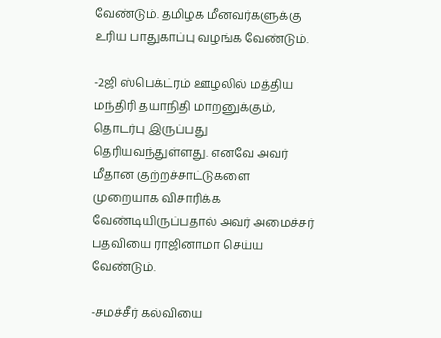வேண்டும். தமிழக மீனவர்களுக்கு உரிய பாதுகாப்பு வழங்க வேண்டும்.

-2ஜி ஸ்பெக்ட்ரம் ஊழலில் மத்திய மந்திரி தயாநிதி மாறனுக்கும், தொடர்பு இருப்பது தெரியவந்துள்ளது. எனவே அவர் மீதான குற்றச்சாட்டுகளை முறையாக விசாரிக்க வேண்டியிருப்பதால் அவர் அமைச்சர் பதவியை ராஜினாமா செய்ய வேண்டும்.

-சமச்சீர் கல்வியை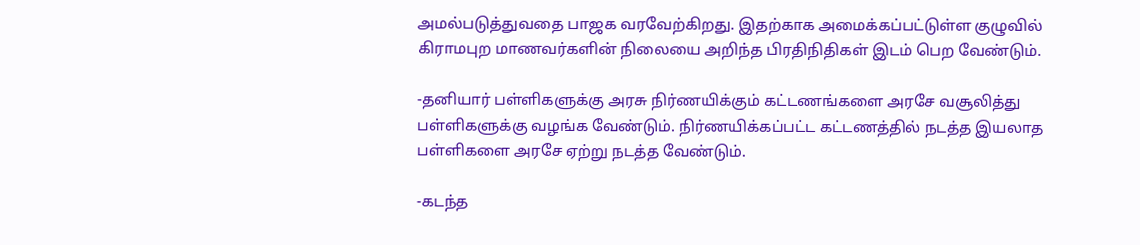அமல்படுத்துவதை பாஜக வரவேற்கிறது. இதற்காக அமைக்கப்பட்டுள்ள குழுவில் கிராமபுற மாணவர்களின் நிலையை அறிந்த பிரதிநிதிகள் இடம் பெற வேண்டும்.

-தனியார் பள்ளிகளுக்கு அரசு நிர்ணயிக்கும் கட்டணங்களை அரசே வசூலித்து பள்ளிகளுக்கு வழங்க வேண்டும். நிர்ணயிக்கப்பட்ட கட்டணத்தில் நடத்த இயலாத பள்ளிகளை அரசே ஏற்று நடத்த வேண்டும்.

-கடந்த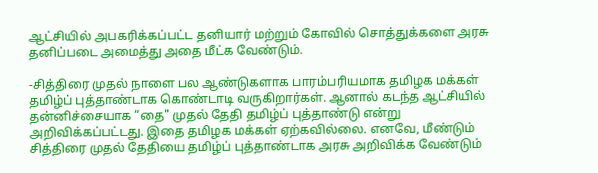ஆட்சியில் அபகரிக்கப்பட்ட தனியார் மற்றும் கோவில் சொத்துக்களை அரசு தனிப்படை அமைத்து அதை மீட்க வேண்டும்.

-சித்திரை முதல் நாளை பல ஆண்டுகளாக பாரம்பரியமாக தமிழக மக்கள் தமிழ்ப் புத்தாண்டாக கொண்டாடி வருகிறார்கள். ஆனால் கடந்த ஆட்சியில் தன்னிச்சையாக “தை" முதல் தேதி தமிழ்ப் புத்தாண்டு என்று அறிவிக்கப்பட்டது. இதை தமிழக மக்கள் ஏற்கவில்லை. எனவே, மீண்டும் சித்திரை முதல் தேதியை தமிழ்ப் புத்தாண்டாக அரசு அறிவிக்க வேண்டும்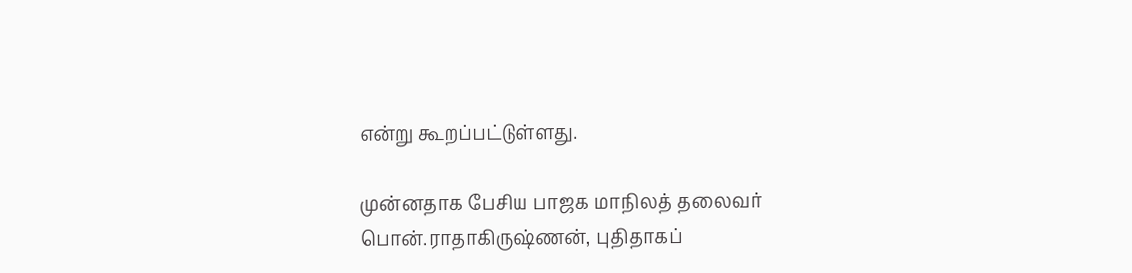என்று கூறப்பட்டுள்ளது.

முன்னதாக பேசிய பாஜக மாநிலத் தலைவர் பொன்.ராதாகிருஷ்ணன், புதிதாகப்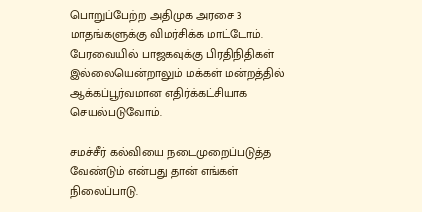பொறுப்பேற்ற அதிமுக அரசை 3 மாதங்களுக்கு விமர்சிக்க மாட்டோம். பேரவையில் பாஜகவுக்கு பிரதிநிதிகள் இல்லையென்றாலும் மக்கள் மன்றத்தில் ஆக்கப்பூர்வமான எதிர்க்கட்சியாக செயல்படுவோம்.

சமச்சீர் கல்வியை நடைமுறைப்படுத்த வேண்டும் என்பது தான் எங்கள் நிலைப்பாடு.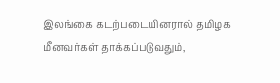இலங்கை கடற்படையினரால் தமிழக மீனவர்கள் தாக்கப்படுவதும்,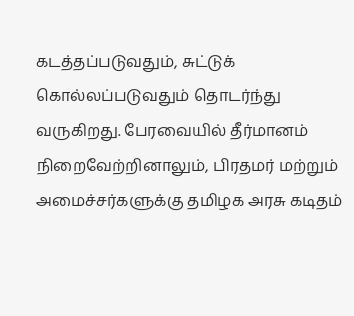கடத்தப்படுவதும், சுட்டுக் கொல்லப்படுவதும் தொடர்ந்து வருகிறது. பேரவையில் தீர்மானம் நிறைவேற்றினாலும், பிரதமர் மற்றும் அமைச்சர்களுக்கு தமிழக அரசு கடிதம்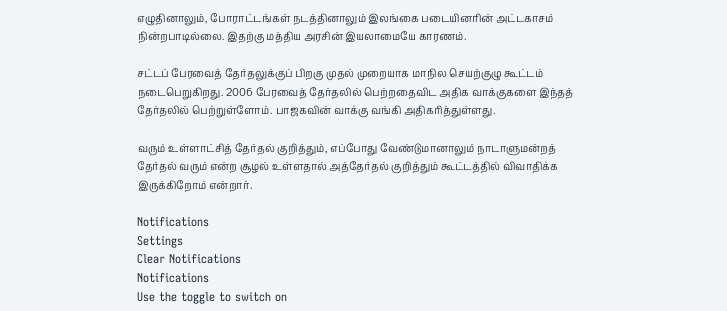எழுதினாலும், போராட்டங்கள் நடத்தினாலும் இலங்கை படையினரின் அட்டகாசம் நின்றபாடில்லை. இதற்கு மத்திய அரசின் இயலாமையே காரணம்.

சட்டப் பேரவைத் தேர்தலுக்குப் பிறகு முதல் முறையாக மாநில செயற்குழு கூட்டம் நடைபெறுகிறது. 2006 பேரவைத் தேர்தலில் பெற்றதைவிட அதிக வாக்குகளை இந்தத் தேர்தலில் பெற்றுள்ளோம். பாஜகவின் வாக்கு வங்கி அதிகரித்துள்ளது.

வரும் உள்ளாட்சித் தேர்தல் குறித்தும், எப்போது வேண்டுமானாலும் நாடாளுமன்றத் தேர்தல் வரும் என்ற சூழல் உள்ளதால் அத்தேர்தல் குறித்தும் கூட்டத்தில் விவாதிக்க இருக்கிறோம் என்றார்.

Notifications
Settings
Clear Notifications
Notifications
Use the toggle to switch on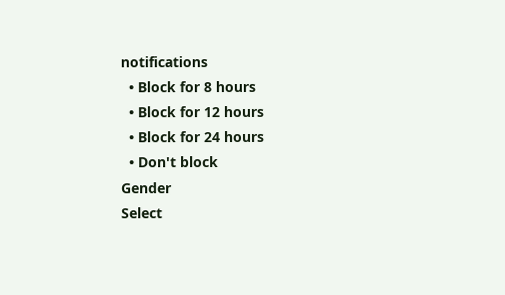notifications
  • Block for 8 hours
  • Block for 12 hours
  • Block for 24 hours
  • Don't block
Gender
Select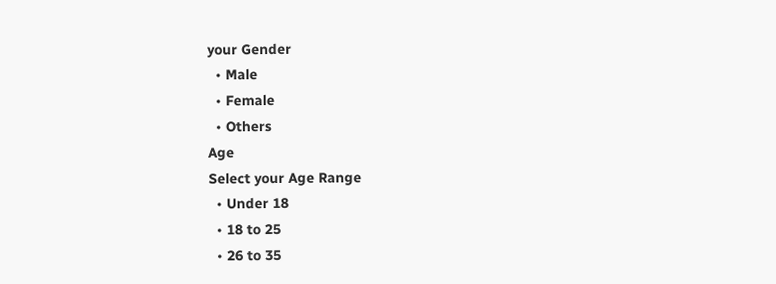your Gender
  • Male
  • Female
  • Others
Age
Select your Age Range
  • Under 18
  • 18 to 25
  • 26 to 35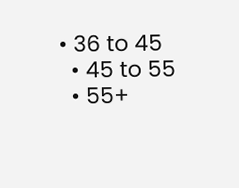• 36 to 45
  • 45 to 55
  • 55+